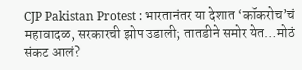CJP Pakistan Protest : भारतानंतर या देशात ‘कॉकरोच’चं महावादळ, सरकारची झोप उडाली; तातडीने समोर येत…मोठं संकट आलं?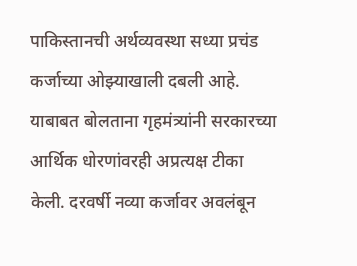पाकिस्तानची अर्थव्यवस्था सध्या प्रचंड कर्जाच्या ओझ्याखाली दबली आहे. याबाबत बोलताना गृहमंत्र्यांनी सरकारच्या आर्थिक धोरणांवरही अप्रत्यक्ष टीका केली. दरवर्षी नव्या कर्जावर अवलंबून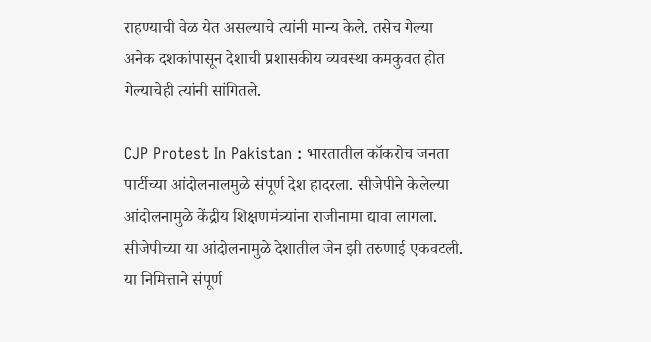राहण्याची वेळ येत असल्याचे त्यांनी मान्य केले. तसेच गेल्या अनेक दशकांपासून देशाची प्रशासकीय व्यवस्था कमकुवत होत गेल्याचेही त्यांनी सांगितले.

CJP Protest In Pakistan : भारतातील कॉकरोच जनता पार्टीच्या आंदोलनालमुळे संपूर्ण देश हादरला. सीजेपीने केलेल्या आंदोलनामुळे केंद्रीय शिक्षणमंत्र्यांना राजीनामा द्यावा लागला. सीजेपीच्या या आंदोलनामुळे देशातील जेन झी तरुणाई एकवटली. या निमित्ताने संपूर्ण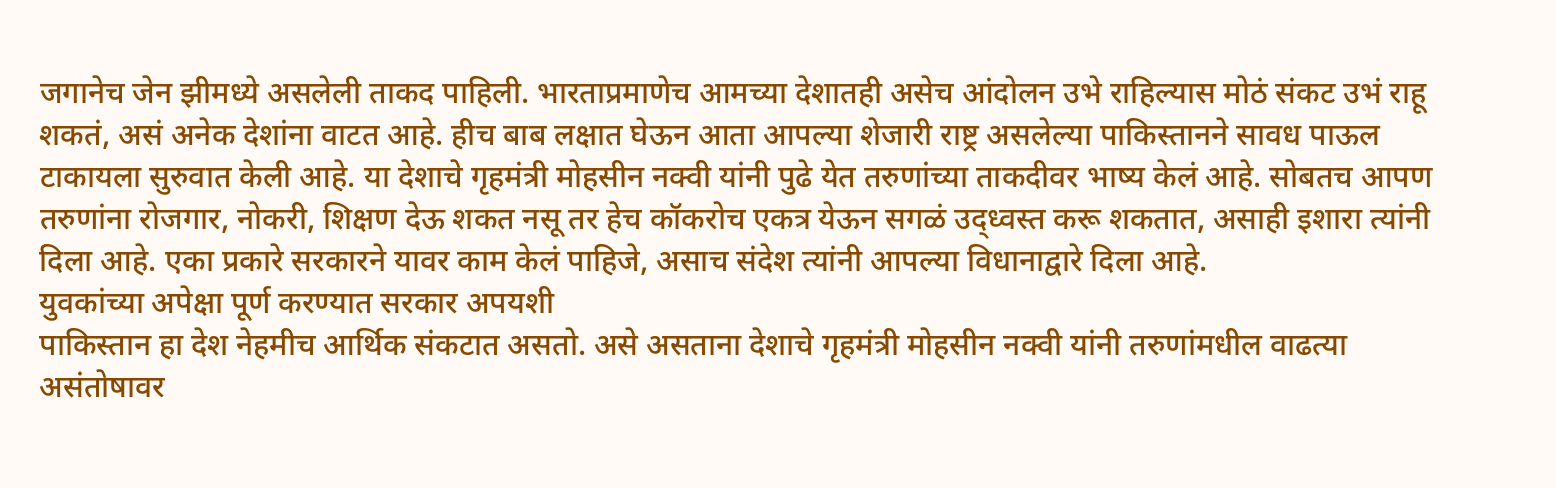जगानेच जेन झीमध्ये असलेली ताकद पाहिली. भारताप्रमाणेच आमच्या देशातही असेच आंदोलन उभे राहिल्यास मोठं संकट उभं राहू शकतं, असं अनेक देशांना वाटत आहे. हीच बाब लक्षात घेऊन आता आपल्या शेजारी राष्ट्र असलेल्या पाकिस्तानने सावध पाऊल टाकायला सुरुवात केली आहे. या देशाचे गृहमंत्री मोहसीन नक्वी यांनी पुढे येत तरुणांच्या ताकदीवर भाष्य केलं आहे. सोबतच आपण तरुणांना रोजगार, नोकरी, शिक्षण देऊ शकत नसू तर हेच कॉकरोच एकत्र येऊन सगळं उद्ध्वस्त करू शकतात, असाही इशारा त्यांनी दिला आहे. एका प्रकारे सरकारने यावर काम केलं पाहिजे, असाच संदेश त्यांनी आपल्या विधानाद्वारे दिला आहे.
युवकांच्या अपेक्षा पूर्ण करण्यात सरकार अपयशी
पाकिस्तान हा देश नेहमीच आर्थिक संकटात असतो. असे असताना देशाचे गृहमंत्री मोहसीन नक्वी यांनी तरुणांमधील वाढत्या असंतोषावर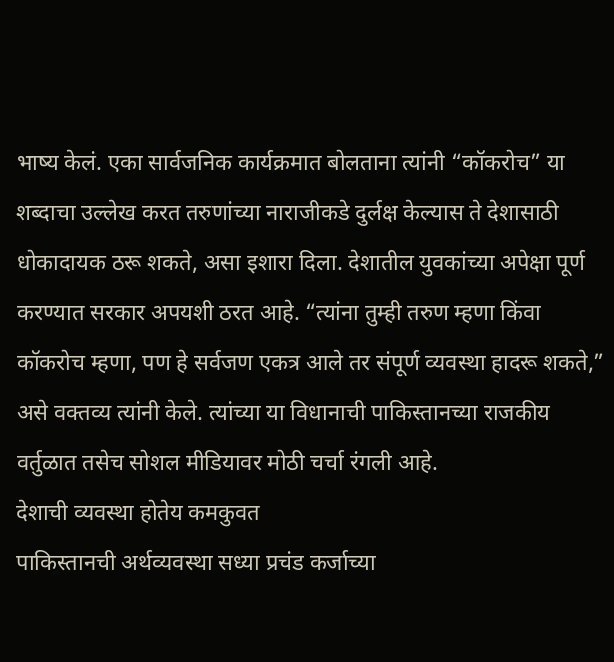भाष्य केलं. एका सार्वजनिक कार्यक्रमात बोलताना त्यांनी “कॉकरोच” या शब्दाचा उल्लेख करत तरुणांच्या नाराजीकडे दुर्लक्ष केल्यास ते देशासाठी धोकादायक ठरू शकते, असा इशारा दिला. देशातील युवकांच्या अपेक्षा पूर्ण करण्यात सरकार अपयशी ठरत आहे. “त्यांना तुम्ही तरुण म्हणा किंवा कॉकरोच म्हणा, पण हे सर्वजण एकत्र आले तर संपूर्ण व्यवस्था हादरू शकते,” असे वक्तव्य त्यांनी केले. त्यांच्या या विधानाची पाकिस्तानच्या राजकीय वर्तुळात तसेच सोशल मीडियावर मोठी चर्चा रंगली आहे.
देशाची व्यवस्था होतेय कमकुवत
पाकिस्तानची अर्थव्यवस्था सध्या प्रचंड कर्जाच्या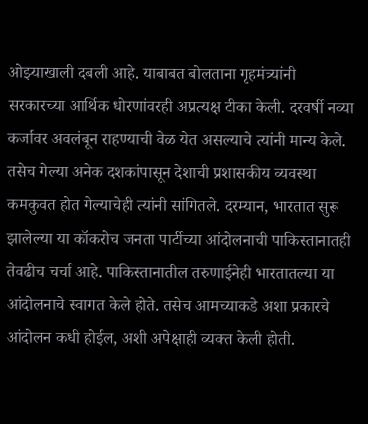ओझ्याखाली दबली आहे. याबाबत बोलताना गृहमंत्र्यांनी सरकारच्या आर्थिक धोरणांवरही अप्रत्यक्ष टीका केली. दरवर्षी नव्या कर्जावर अवलंबून राहण्याची वेळ येत असल्याचे त्यांनी मान्य केले. तसेच गेल्या अनेक दशकांपासून देशाची प्रशासकीय व्यवस्था कमकुवत होत गेल्याचेही त्यांनी सांगितले. दरम्यान, भारतात सुरू झालेल्या या कॉकरोच जनता पार्टीच्या आंदोलनाची पाकिस्तानातही तेवढीच चर्चा आहे. पाकिस्तानातील तरुणाईनेही भारतातल्या या आंदोलनाचे स्वागत केले होते. तसेच आमच्याकडे अशा प्रकारचे आंदोलन कधी होईल, अशी अपेक्षाही व्यक्त केली होती.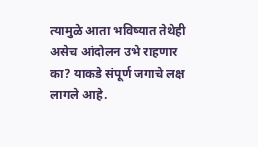त्यामुळे आता भविष्यात तेथेही असेच आंदोलन उभे राहणार का? याकडे संपूर्ण जगाचे लक्ष लागले आहे.